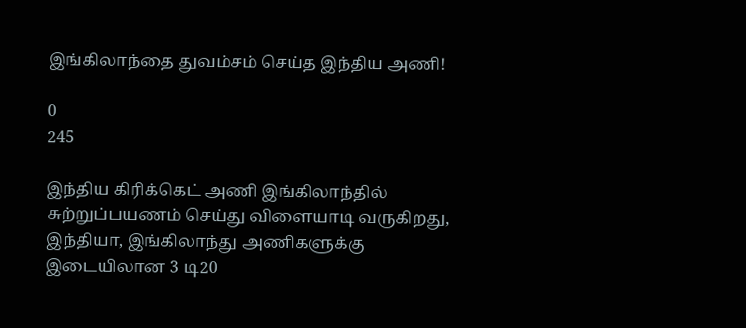இங்கிலாந்தை துவம்சம் செய்த இந்திய அணி!

0
245

இந்திய கிரிக்கெட் அணி இங்கிலாந்தில் சுற்றுப்பயணம் செய்து விளையாடி வருகிறது, இந்தியா, இங்கிலாந்து அணிகளுக்கு இடையிலான 3 டி20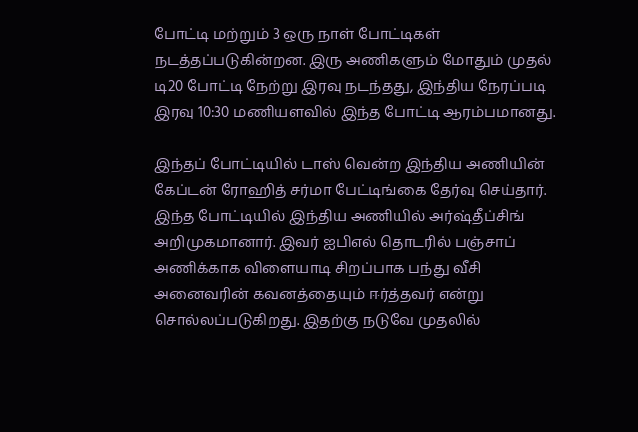போட்டி மற்றும் 3 ஒரு நாள் போட்டிகள் நடத்தப்படுகின்றன. இரு அணிகளும் மோதும் முதல் டி20 போட்டி நேற்று இரவு நடந்தது, இந்திய நேரப்படி இரவு 10:30 மணியளவில் இந்த போட்டி ஆரம்பமானது.

இந்தப் போட்டியில் டாஸ் வென்ற இந்திய அணியின் கேப்டன் ரோஹித் சர்மா பேட்டிங்கை தேர்வு செய்தார். இந்த போட்டியில் இந்திய அணியில் அர்ஷ்தீப்சிங் அறிமுகமானார். இவர் ஐபிஎல் தொடரில் பஞ்சாப் அணிக்காக விளையாடி சிறப்பாக பந்து வீசி அனைவரின் கவனத்தையும் ஈர்த்தவர் என்று சொல்லப்படுகிறது. இதற்கு நடுவே முதலில்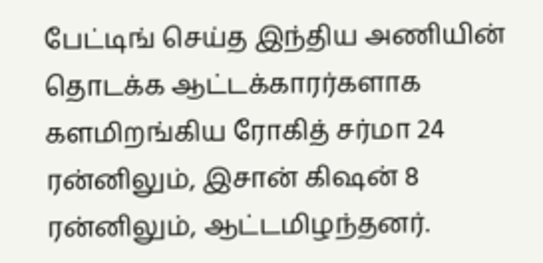பேட்டிங் செய்த இந்திய அணியின் தொடக்க ஆட்டக்காரர்களாக களமிறங்கிய ரோகித் சர்மா 24 ரன்னிலும், இசான் கிஷன் 8 ரன்னிலும், ஆட்டமிழந்தனர்.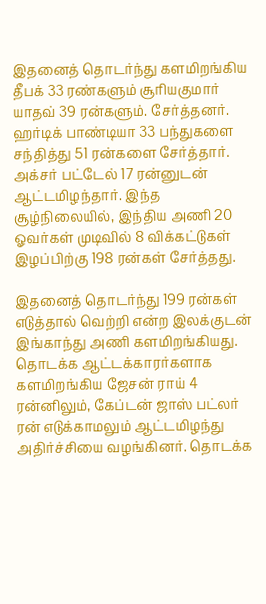இதனைத் தொடர்ந்து களமிறங்கிய தீபக் 33 ரண்களும் சூரியகுமார் யாதவ் 39 ரன்களும். சேர்த்தனர். ஹர்டிக் பாண்டியா 33 பந்துகளை சந்தித்து 51 ரன்களை சேர்த்தார். அக்சர் பட்டேல் 17 ரன்னுடன் ஆட்டமிழந்தார். இந்த சூழ்நிலையில், இந்திய அணி 20 ஓவர்கள் முடிவில் 8 விக்கட்டுகள் இழப்பிற்கு 198 ரன்கள் சேர்த்தது.

இதனைத் தொடர்ந்து 199 ரன்கள் எடுத்தால் வெற்றி என்ற இலக்குடன் இங்காந்து அணி களமிறங்கியது. தொடக்க ஆட்டக்காரர்களாக களமிறங்கிய ஜேசன் ராய் 4 ரன்னிலும், கேப்டன் ஜாஸ் பட்லர் ரன் எடுக்காமலும் ஆட்டமிழந்து அதிர்ச்சியை வழங்கினர். தொடக்க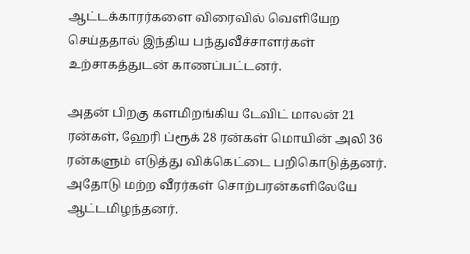ஆட்டக்காரர்களை விரைவில் வெளியேற செய்ததால் இந்திய பந்துவீச்சாளர்கள் உற்சாகத்துடன் காணப்பட்டனர்.

அதன் பிறகு களமிறங்கிய டேவிட் மாலன் 21 ரன்கள், ஹேரி ப்ரூக் 28 ரன்கள் மொயின் அலி 36 ரன்களும் எடுத்து விக்கெட்டை பறிகொடுத்தனர். அதோடு மற்ற வீரர்கள் சொற்பரன்களிலேயே ஆட்டமிழந்தனர்.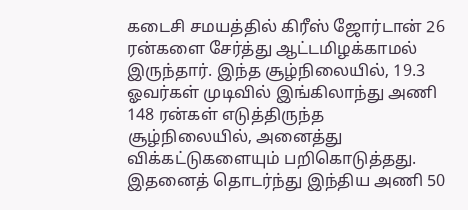கடைசி சமயத்தில் கிரீஸ் ஜோர்டான் 26 ரன்களை சேர்த்து ஆட்டமிழக்காமல் இருந்தார். இந்த சூழ்நிலையில், 19.3 ஓவர்கள் முடிவில் இங்கிலாந்து அணி 148 ரன்கள் எடுத்திருந்த சூழ்நிலையில், அனைத்து விக்கட்டுகளையும் பறிகொடுத்தது. இதனைத் தொடர்ந்து இந்திய அணி 50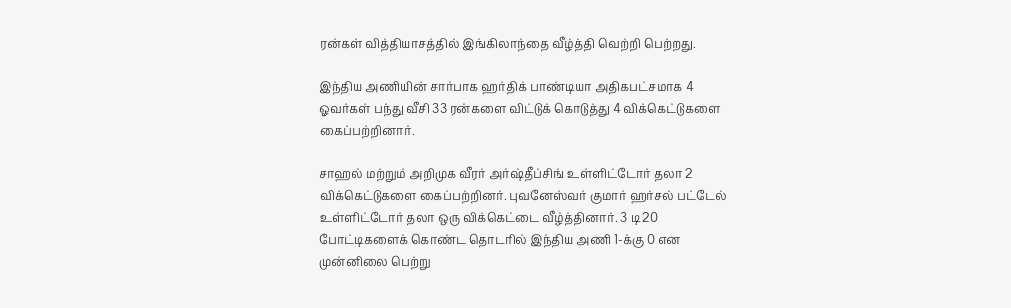ரன்கள் வித்தியாசத்தில் இங்கிலாந்தை வீழ்த்தி வெற்றி பெற்றது.

இந்திய அணியின் சார்பாக ஹர்திக் பாண்டியா அதிகபட்சமாக 4 ஓவர்கள் பந்து வீசி 33 ரன்களை விட்டுக் கொடுத்து 4 விக்கெட்டுகளை கைப்பற்றினார்.

சாஹல் மற்றும் அறிமுக வீரர் அர்ஷ்தீப்சிங் உள்ளிட்டோர் தலா 2 விக்கெட்டுகளை கைப்பற்றினர். புவனேஸ்வர் குமார் ஹர்சல் பட்டேல் உள்ளிட்டோர் தலா ஒரு விக்கெட்டை வீழ்த்தினார். 3 டி20 போட்டிகளைக் கொண்ட தொடரில் இந்திய அணி 1-க்கு 0 என முன்னிலை பெற்று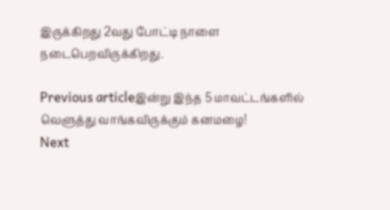இருக்கிறது 2வது போட்டி நாளை நடைபெறவிருக்கிறது.

Previous articleஇன்று இந்த 5 மாவட்டங்களில் வெளுத்து வாங்கவிருக்கும் கனமழை!
Next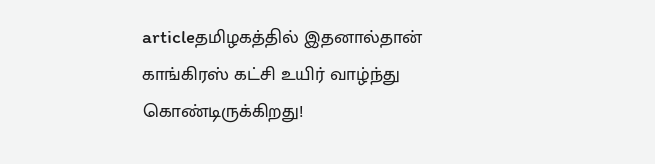articleதமிழகத்தில் இதனால்தான் காங்கிரஸ் கட்சி உயிர் வாழ்ந்து கொண்டிருக்கிறது!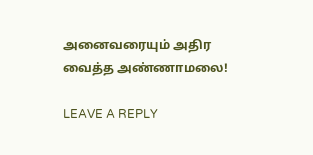அனைவரையும் அதிர வைத்த அண்ணாமலை!

LEAVE A REPLY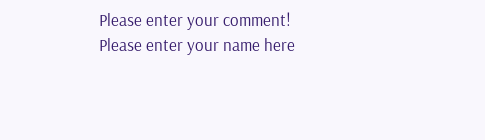Please enter your comment!
Please enter your name here